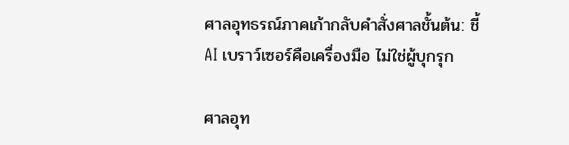ศาลอุทธรณ์ภาคเก้ากลับคำสั่งศาลชั้นต้น: ชี้ AI เบราว์เซอร์คือเครื่องมือ ไม่ใช่ผู้บุกรุก

ศาลอุท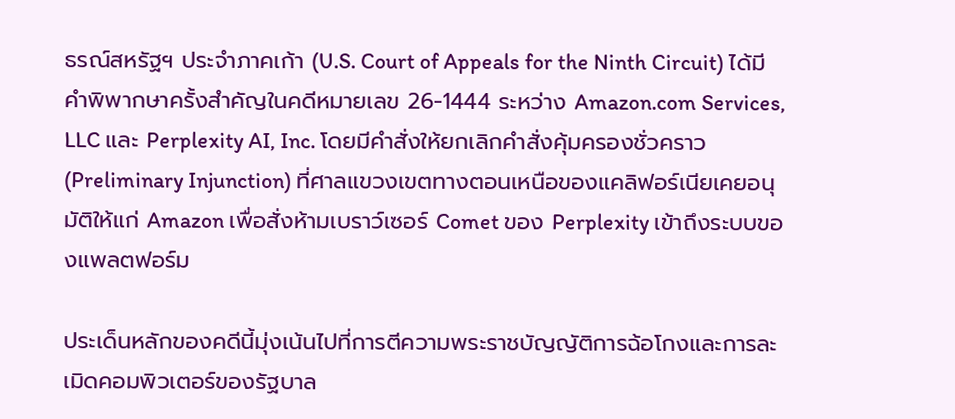ธรณ์สหรัฐฯ ประจำภาคเก้า (U.S. Court of Appeals for the Ninth Circuit) ได้มีคำพิพากษาครั้งสำคัญในคดีหมายเลข 26-1444 ระหว่าง Amazon.com Services, LLC และ Perplexity AI, Inc. โดยมีคำสั่งให้ยกเลิกคำสั่งคุ้มครองชั่วคราว (Preliminary Injunction) ที่ศาลแขวงเขตทางตอนเหนือของแคลิฟอร์เนียเคยอนุมัติให้แก่ Amazon เพื่อสั่งห้ามเบราว์เซอร์ Comet ของ Perplexity เข้าถึงระบบของแพลตฟอร์ม

ประเด็นหลักของคดีนี้มุ่งเน้นไปที่การตีความพระราชบัญญัติการฉ้อโกงและการละเมิดคอมพิวเตอร์ของรัฐบาล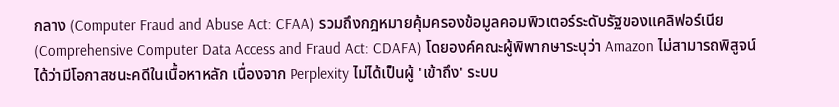กลาง (Computer Fraud and Abuse Act: CFAA) รวมถึงกฎหมายคุ้มครองข้อมูลคอมพิวเตอร์ระดับรัฐของแคลิฟอร์เนีย (Comprehensive Computer Data Access and Fraud Act: CDAFA) โดยองค์คณะผู้พิพากษาระบุว่า Amazon ไม่สามารถพิสูจน์ได้ว่ามีโอกาสชนะคดีในเนื้อหาหลัก เนื่องจาก Perplexity ไม่ได้เป็นผู้ 'เข้าถึง' ระบบ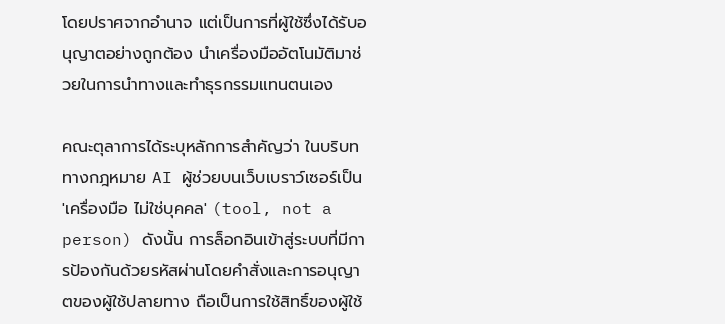โดยปราศจากอำนาจ แต่เป็นการที่ผู้ใช้ซึ่งได้รับอนุญาตอย่างถูกต้อง นำเครื่องมืออัตโนมัติมาช่วยในการนำทางและทำธุรกรรมแทนตนเอง

คณะตุลาการได้ระบุหลักการสำคัญว่า ในบริบททางกฎหมาย AI ผู้ช่วยบนเว็บเบราว์เซอร์เป็น 'เครื่องมือ ไม่ใช่บุคคล' (tool, not a person) ดังนั้น การล็อกอินเข้าสู่ระบบที่มีการป้องกันด้วยรหัสผ่านโดยคำสั่งและการอนุญาตของผู้ใช้ปลายทาง ถือเป็นการใช้สิทธิ์ของผู้ใช้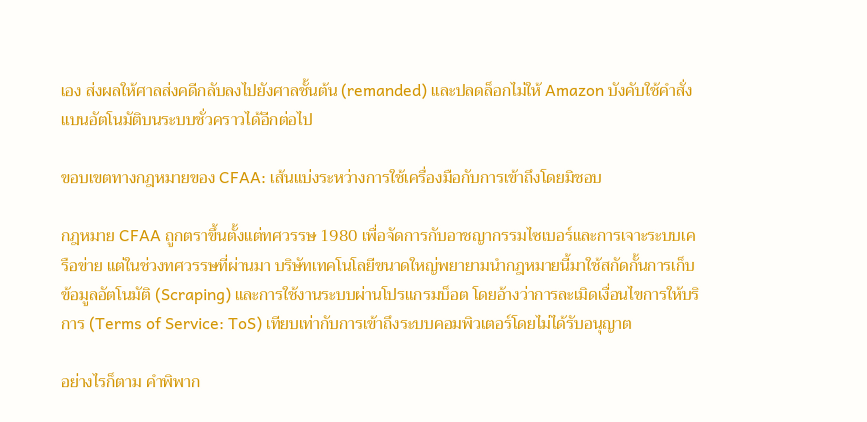เอง ส่งผลให้ศาลส่งคดีกลับลงไปยังศาลชั้นต้น (remanded) และปลดล็อกไม่ให้ Amazon บังคับใช้คำสั่งแบนอัตโนมัติบนระบบชั่วคราวได้อีกต่อไป

ขอบเขตทางกฎหมายของ CFAA: เส้นแบ่งระหว่างการใช้เครื่องมือกับการเข้าถึงโดยมิชอบ

กฎหมาย CFAA ถูกตราขึ้นตั้งแต่ทศวรรษ 1980 เพื่อจัดการกับอาชญากรรมไซเบอร์และการเจาะระบบเครือข่าย แต่ในช่วงทศวรรษที่ผ่านมา บริษัทเทคโนโลยีขนาดใหญ่พยายามนำกฎหมายนี้มาใช้สกัดกั้นการเก็บข้อมูลอัตโนมัติ (Scraping) และการใช้งานระบบผ่านโปรแกรมบ็อต โดยอ้างว่าการละเมิดเงื่อนไขการให้บริการ (Terms of Service: ToS) เทียบเท่ากับการเข้าถึงระบบคอมพิวเตอร์โดยไม่ได้รับอนุญาต

อย่างไรก็ตาม คำพิพาก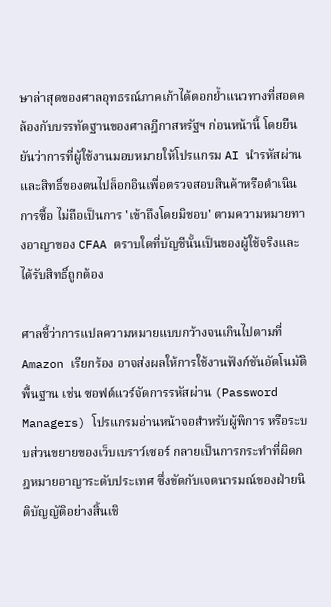ษาล่าสุดของศาลอุทธรณ์ภาคเก้าได้ตอกย้ำแนวทางที่สอดคล้องกับบรรทัดฐานของศาลฎีกาสหรัฐฯ ก่อนหน้านี้ โดยยืนยันว่าการที่ผู้ใช้งานมอบหมายให้โปรแกรม AI นำรหัสผ่านและสิทธิ์ของตนไปล็อกอินเพื่อตรวจสอบสินค้าหรือดำเนินการซื้อ ไม่ถือเป็นการ 'เข้าถึงโดยมิชอบ' ตามความหมายทางอาญาของ CFAA ตราบใดที่บัญชีนั้นเป็นของผู้ใช้จริงและได้รับสิทธิ์ถูกต้อง

ศาลชี้ว่าการแปลความหมายแบบกว้างจนเกินไปตามที่ Amazon เรียกร้อง อาจส่งผลให้การใช้งานฟังก์ชันอัตโนมัติพื้นฐาน เช่น ซอฟต์แวร์จัดการรหัสผ่าน (Password Managers) โปรแกรมอ่านหน้าจอสำหรับผู้พิการ หรือระบบส่วนขยายของเว็บเบราว์เซอร์ กลายเป็นการกระทำที่ผิดกฎหมายอาญาระดับประเทศ ซึ่งขัดกับเจตนารมณ์ของฝ่ายนิติบัญญัติอย่างสิ้นเชิ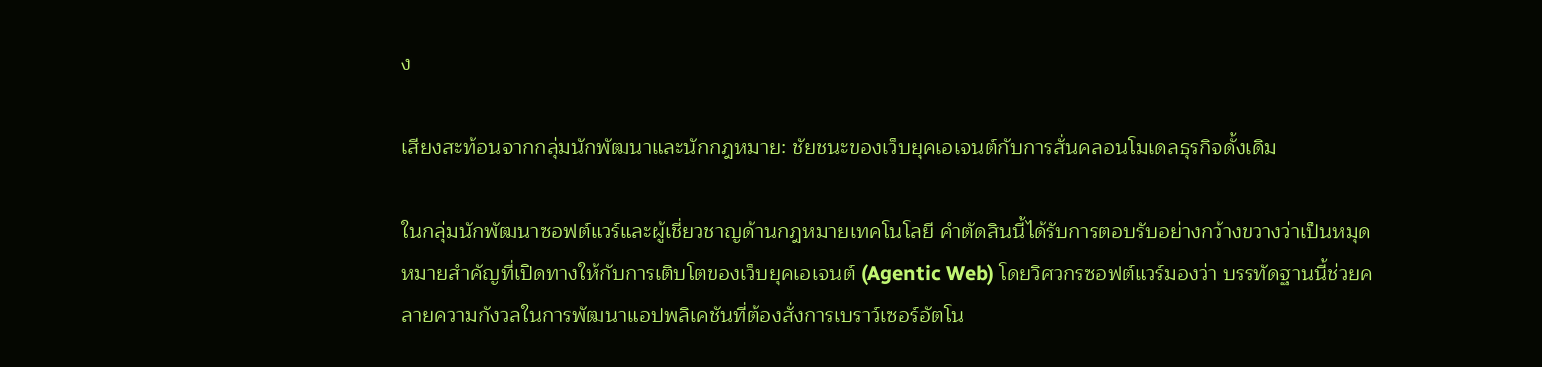ง

เสียงสะท้อนจากกลุ่มนักพัฒนาและนักกฎหมาย: ชัยชนะของเว็บยุคเอเจนต์กับการสั่นคลอนโมเดลธุรกิจดั้งเดิม

ในกลุ่มนักพัฒนาซอฟต์แวร์และผู้เชี่ยวชาญด้านกฎหมายเทคโนโลยี คำตัดสินนี้ได้รับการตอบรับอย่างกว้างขวางว่าเป็นหมุดหมายสำคัญที่เปิดทางให้กับการเติบโตของเว็บยุคเอเจนต์ (Agentic Web) โดยวิศวกรซอฟต์แวร์มองว่า บรรทัดฐานนี้ช่วยคลายความกังวลในการพัฒนาแอปพลิเคชันที่ต้องสั่งการเบราว์เซอร์อัตโน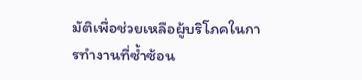มัติเพื่อช่วยเหลือผู้บริโภคในการทำงานที่ซ้ำซ้อน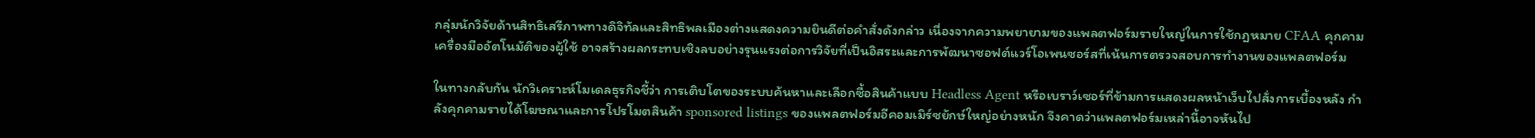กลุ่มนักวิจัยด้านสิทธิเสรีภาพทางดิจิทัลและสิทธิพลเมืองต่างแสดงความยินดีต่อคำสั่งดังกล่าว เนื่องจากความพยายามของแพลตฟอร์มรายใหญ่ในการใช้กฎหมาย CFAA คุกคามเครื่องมืออัตโนมัติของผู้ใช้ อาจสร้างผลกระทบเชิงลบอย่างรุนแรงต่อการวิจัยที่เป็นอิสระและการพัฒนาซอฟต์แวร์โอเพนซอร์สที่เน้นการตรวจสอบการทำงานของแพลตฟอร์ม

ในทางกลับกัน นักวิเคราะห์โมเดลธุรกิจชี้ว่า การเติบโตของระบบค้นหาและเลือกซื้อสินค้าแบบ Headless Agent หรือเบราว์เซอร์ที่ข้ามการแสดงผลหน้าเว็บไปสั่งการเบื้องหลัง กำลังคุกคามรายได้โฆษณาและการโปรโมตสินค้า sponsored listings ของแพลตฟอร์มอีคอมเมิร์ซยักษ์ใหญ่อย่างหนัก จึงคาดว่าแพลตฟอร์มเหล่านี้อาจหันไป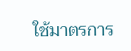ใช้มาตรการ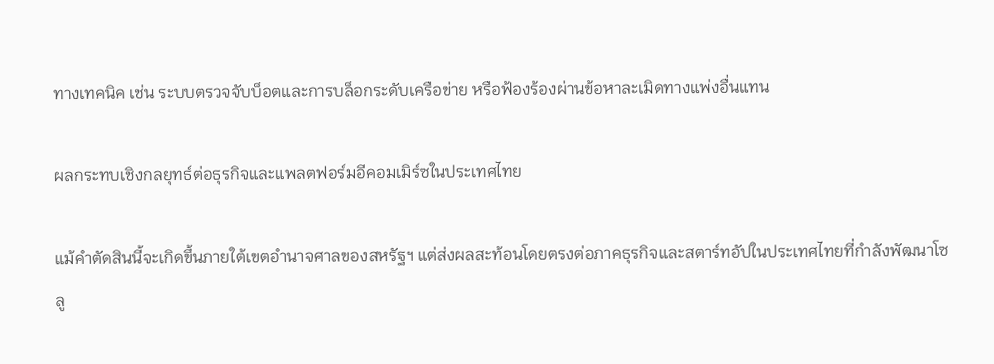ทางเทคนิค เช่น ระบบตรวจจับบ็อตและการบล็อกระดับเครือข่าย หรือฟ้องร้องผ่านข้อหาละเมิดทางแพ่งอื่นแทน

ผลกระทบเชิงกลยุทธ์ต่อธุรกิจและแพลตฟอร์มอีคอมเมิร์ซในประเทศไทย

แม้คำตัดสินนี้จะเกิดขึ้นภายใต้เขตอำนาจศาลของสหรัฐฯ แต่ส่งผลสะท้อนโดยตรงต่อภาคธุรกิจและสตาร์ทอัปในประเทศไทยที่กำลังพัฒนาโซลู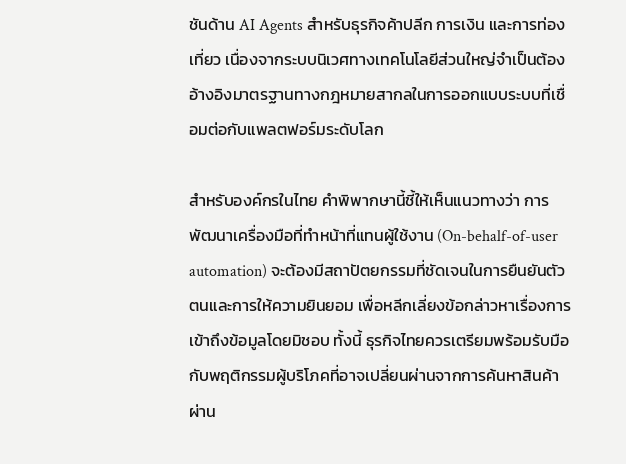ชันด้าน AI Agents สำหรับธุรกิจค้าปลีก การเงิน และการท่องเที่ยว เนื่องจากระบบนิเวศทางเทคโนโลยีส่วนใหญ่จำเป็นต้องอ้างอิงมาตรฐานทางกฎหมายสากลในการออกแบบระบบที่เชื่อมต่อกับแพลตฟอร์มระดับโลก

สำหรับองค์กรในไทย คำพิพากษานี้ชี้ให้เห็นแนวทางว่า การพัฒนาเครื่องมือที่ทำหน้าที่แทนผู้ใช้งาน (On-behalf-of-user automation) จะต้องมีสถาปัตยกรรมที่ชัดเจนในการยืนยันตัวตนและการให้ความยินยอม เพื่อหลีกเลี่ยงข้อกล่าวหาเรื่องการเข้าถึงข้อมูลโดยมิชอบ ทั้งนี้ ธุรกิจไทยควรเตรียมพร้อมรับมือกับพฤติกรรมผู้บริโภคที่อาจเปลี่ยนผ่านจากการค้นหาสินค้าผ่าน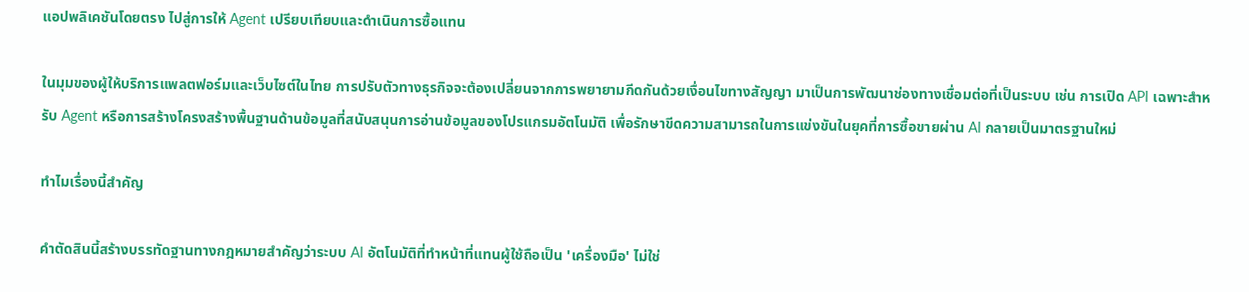แอปพลิเคชันโดยตรง ไปสู่การให้ Agent เปรียบเทียบและดำเนินการซื้อแทน

ในมุมของผู้ให้บริการแพลตฟอร์มและเว็บไซต์ในไทย การปรับตัวทางธุรกิจจะต้องเปลี่ยนจากการพยายามกีดกันด้วยเงื่อนไขทางสัญญา มาเป็นการพัฒนาช่องทางเชื่อมต่อที่เป็นระบบ เช่น การเปิด API เฉพาะสำหรับ Agent หรือการสร้างโครงสร้างพื้นฐานด้านข้อมูลที่สนับสนุนการอ่านข้อมูลของโปรแกรมอัตโนมัติ เพื่อรักษาขีดความสามารถในการแข่งขันในยุคที่การซื้อขายผ่าน AI กลายเป็นมาตรฐานใหม่

ทำไมเรื่องนี้สำคัญ

คำตัดสินนี้สร้างบรรทัดฐานทางกฎหมายสำคัญว่าระบบ AI อัตโนมัติที่ทำหน้าที่แทนผู้ใช้ถือเป็น 'เครื่องมือ' ไม่ใช่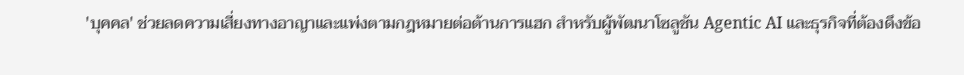'บุคคล' ช่วยลดความเสี่ยงทางอาญาและแพ่งตามกฎหมายต่อต้านการแฮก สำหรับผู้พัฒนาโซลูชัน Agentic AI และธุรกิจที่ต้องดึงข้อ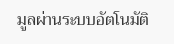มูลผ่านระบบอัตโนมัติ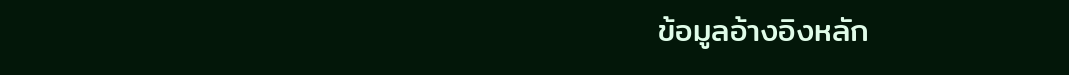ข้อมูลอ้างอิงหลัก